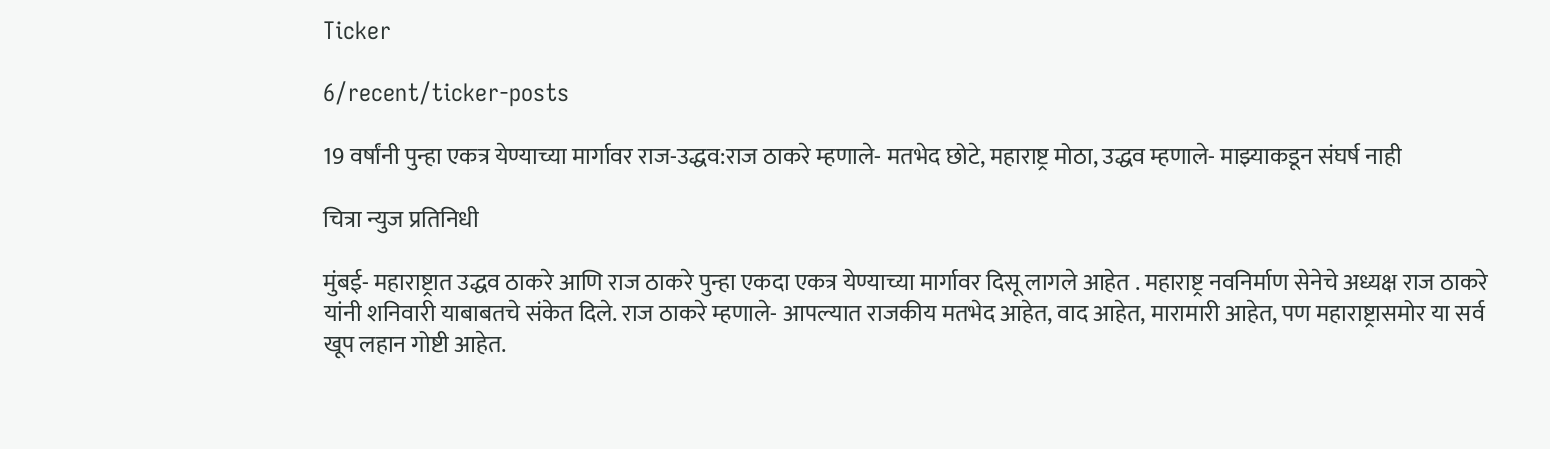Ticker

6/recent/ticker-posts

19 वर्षांनी पुन्हा एकत्र येण्याच्या मार्गावर राज-उद्धव:राज ठाकरे म्हणाले- मतभेद छोटे, महाराष्ट्र मोठा, उद्धव म्हणाले- माझ्याकडून संघर्ष नाही

चित्रा न्युज प्रतिनिधी

मुंबई- महाराष्ट्रात उद्धव ठाकरे आणि राज ठाकरे पुन्हा एकदा एकत्र येण्याच्या मार्गावर दिसू लागले आहेत . महाराष्ट्र नवनिर्माण सेनेचे अध्यक्ष राज ठाकरे यांनी शनिवारी याबाबतचे संकेत दिले. राज ठाकरे म्हणाले- आपल्यात राजकीय मतभेद आहेत, वाद आहेत, मारामारी आहेत, पण महाराष्ट्रासमोर या सर्व खूप लहान गोष्टी आहेत.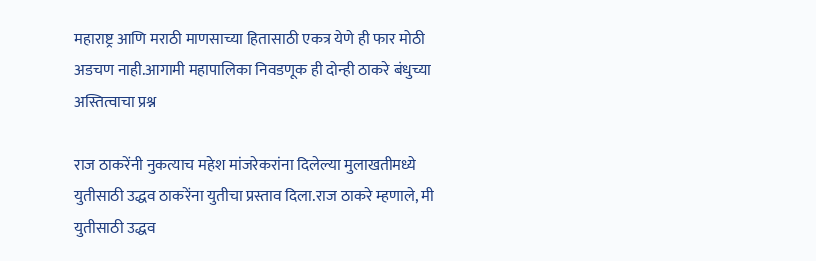महाराष्ट्र आणि मराठी माणसाच्या हितासाठी एकत्र येणे ही फार मोठी अडचण नाही.आगामी महापालिका निवडणूक ही दोन्ही ठाकरे बंधुच्या अस्तित्वाचा प्रश्न

राज ठाकरेंनी नुकत्याच महेश मांजरेकरांना दिलेल्या मुलाखतीमध्ये युतीसाठी उद्धव ठाकरेंना युतीचा प्रस्ताव दिला.राज ठाकरे म्हणाले, मी युतीसाठी उद्धव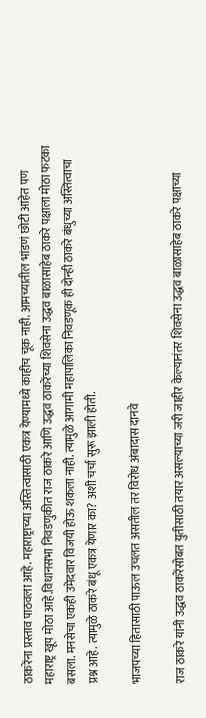ठाकरेंना प्रस्ताव पाठवला आहे. महाराष्ट्राच्या अस्तित्वासाठी एकत्र येण्यामध्ये काहीच चूक नाही. आमच्यातील भांडणं छोटी आहेत पण महाराष्ट्र खूप मोठा आहे.विधानसभा निवडणुकीत राज ठाकरे आणि उद्धव ठाकरेंच्या शिवसेना उद्धव बाळासाहेब ठाकरे पक्षाला मोठा फटका बसला. मनसेचा एकही उमेदवार विजयी होऊ शकला नाही. त्यामुळे आगामी महापालिका निवडणूक ही दोन्ही ठाकरे बंधुच्या अस्तित्वाचा प्रश्न आहे. त्यामुळे ठाकरे बंधू एकत्र येणार का? अशी चर्चा सुरू झाली होती.

भाजपच्या हितासाठी पाऊल उचलत असतील तर विरोध अंबादास दानवे

राज ठाकरे यांनी उद्धव ठाकरेंसोबत युतीसाठी तयार असल्याच्या जरी जाहीर केल्यानंतर शिवसेना उद्धव बाळासाहेब ठाकरे पक्षाच्या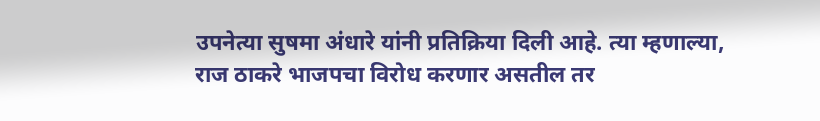उपनेत्या सुषमा अंधारे यांनी प्रतिक्रिया दिली आहे. त्या म्हणाल्या, राज ठाकरे भाजपचा विरोध करणार असतील तर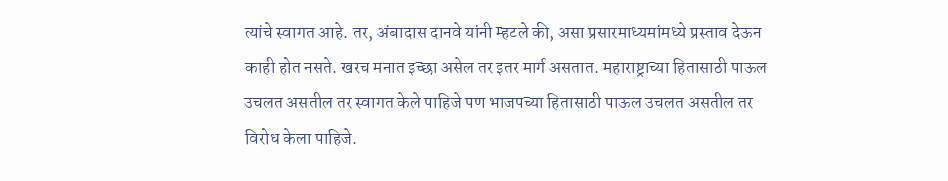त्यांचे स्वागत आहे. तर, अंबादास दानवे यांनी म्हटले की, असा प्रसारमाध्यमांमध्ये प्रस्ताव देऊन काही होत नसते. खरच मनात इच्छा असेल तर इतर मार्ग असतात. महाराष्ट्राच्या हितासाठी पाऊल उचलत असतील तर स्वागत केले पाहिजे पण भाजपच्या हितासाठी पाऊल उचलत असतील तर विरोध केला पाहिजे.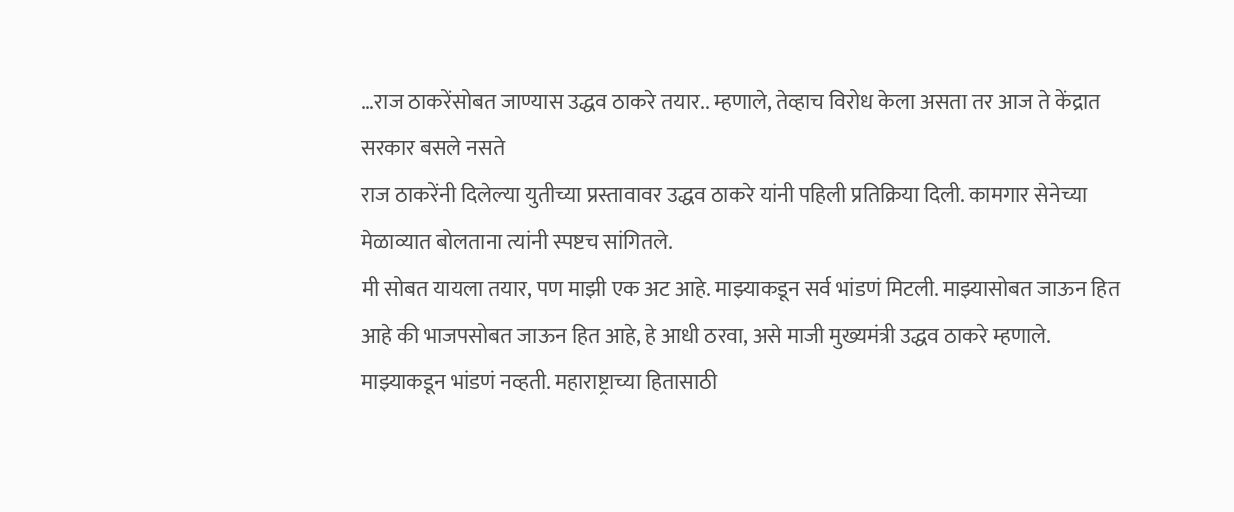…राज ठाकरेंसोबत जाण्यास उद्धव ठाकरे तयार.. म्हणाले, तेव्हाच विरोध केला असता तर आज ते केंद्रात सरकार बसले नसते
राज ठाकरेंनी दिलेल्या युतीच्या प्रस्तावावर उद्धव ठाकरे यांनी पहिली प्रतिक्रिया दिली. कामगार सेनेच्या मेळाव्यात बोलताना त्यांनी स्पष्टच सांगितले.
मी सोबत यायला तयार, पण माझी एक अट आहे. माझ्याकडून सर्व भांडणं मिटली. माझ्यासोबत जाऊन हित आहे की भाजपसोबत जाऊन हित आहे, हे आधी ठरवा, असे माजी मुख्यमंत्री उद्धव ठाकरे म्हणाले.
माझ्याकडून भांडणं नव्हती. महाराष्ट्राच्या हितासाठी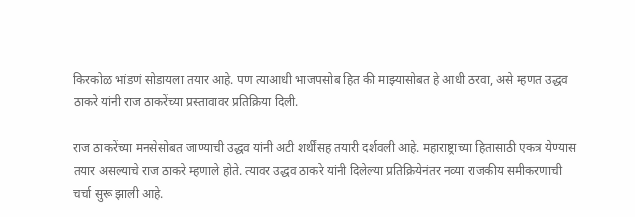किरकोळ भांडणं सोडायला तयार आहे. पण त्याआधी भाजपसोब हित की माझ्यासोबत हे आधी ठरवा, असे म्हणत उद्धव ठाकरे यांनी राज ठाकरेंच्या प्रस्तावावर प्रतिक्रिया दिली.

राज ठाकरेंच्या मनसेसोबत जाण्याची उद्धव यांनी अटी शर्थींसह तयारी दर्शवली आहे. महाराष्ट्राच्या हितासाठी एकत्र येण्यास तयार असल्याचे राज ठाकरे म्हणाले होते. त्यावर उद्धव ठाकरे यांनी दिलेल्या प्रतिक्रियेनंतर नव्या राजकीय समीकरणाची चर्चा सुरू झाली आहे.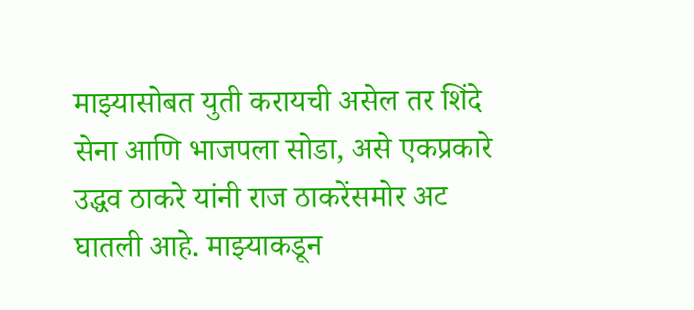माझ्यासोबत युती करायची असेल तर शिंदे सेना आणि भाजपला सोडा, असे एकप्रकारे उद्धव ठाकरे यांनी राज ठाकरेंसमोर अट घातली आहे. माझ्याकडून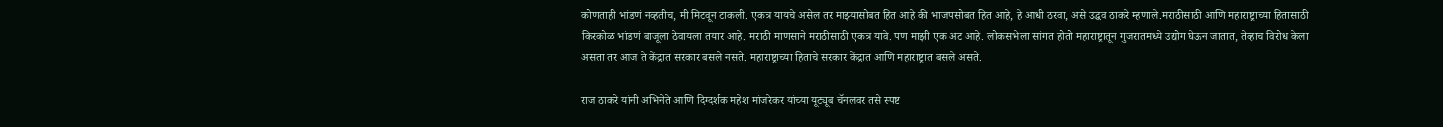कोणताही भांडणं नव्हतीच, मी मिटवून टाकली. एकत्र यायचे असेल तर माझ्यासोबत हित आहे की भाजपसोबत हित आहे, हे आधी ठरवा, असे उद्धव ठाकरे म्हणाले.मराठीसाठी आणि महाराष्ट्राच्या हितासाठी किरकोळ भांडणं बाजूला ठेवायला तयार आहे. मराठी माणसाने मराठीसाठी एकत्र यावे. पण माझी एक अट आहे. लोकसभेला सांगत होतो महाराष्ट्रातून गुजरातमध्ये उद्योग घेऊन जातात, तेव्हाच विरोध केला असता तर आज ते केंद्रात सरकार बसले नसते. महाराष्ट्राच्या हिताचे सरकार केंद्रात आणि महाराष्ट्रात बसले असते.

राज ठाकरे यांनी अभिनेते आणि दिग्दर्शक महेश मांजरेकर यांच्या यूट्यूब चॅनलवर तसे स्पष्ट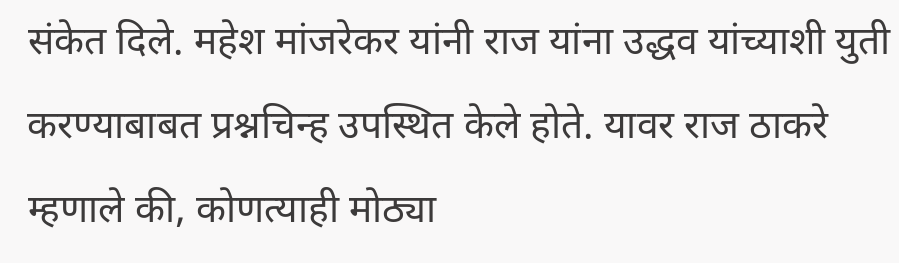संकेत दिले. महेश मांजरेकर यांनी राज यांना उद्धव यांच्याशी युती करण्याबाबत प्रश्नचिन्ह उपस्थित केले होते. यावर राज ठाकरे म्हणाले की, कोणत्याही मोठ्या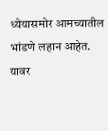ध्येयासमोर आमच्यातील भांडणे लहान आहेत. यावर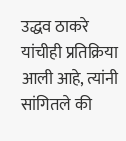उद्धव ठाकरे यांचीही प्रतिक्रिया आली आहे, त्यांनी सांगितले की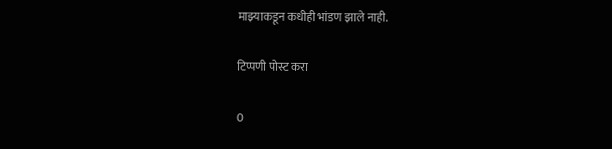माझ्याकडून कधीही भांडण झाले नाही.

टिप्पणी पोस्ट करा

0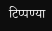टिप्पण्या